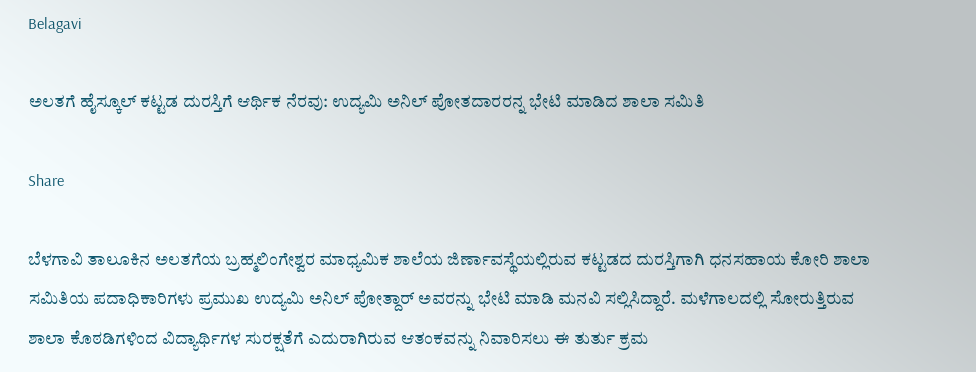Belagavi

ಅಲತಗೆ ಹೈಸ್ಕೂಲ್ ಕಟ್ಟಡ ದುರಸ್ತಿಗೆ ಆರ್ಥಿಕ ನೆರವು: ಉದ್ಯಮಿ ಅನಿಲ್ ಪೋತದಾರರನ್ನ ಭೇಟಿ ಮಾಡಿದ ಶಾಲಾ ಸಮಿತಿ

Share

ಬೆಳಗಾವಿ ತಾಲೂಕಿನ ಅಲತಗೆಯ ಬ್ರಹ್ಮಲಿಂಗೇಶ್ವರ ಮಾಧ್ಯಮಿಕ ಶಾಲೆಯ ಜಿರ್ಣಾವಸ್ಥೆಯಲ್ಲಿರುವ ಕಟ್ಟಡದ ದುರಸ್ತಿಗಾಗಿ ಧನಸಹಾಯ ಕೋರಿ ಶಾಲಾ ಸಮಿತಿಯ ಪದಾಧಿಕಾರಿಗಳು ಪ್ರಮುಖ ಉದ್ಯಮಿ ಅನಿಲ್ ಪೋತ್ದಾರ್ ಅವರನ್ನು ಭೇಟಿ ಮಾಡಿ ಮನವಿ ಸಲ್ಲಿಸಿದ್ದಾರೆ. ಮಳೆಗಾಲದಲ್ಲಿ ಸೋರುತ್ತಿರುವ ಶಾಲಾ ಕೊಠಡಿಗಳಿಂದ ವಿದ್ಯಾರ್ಥಿಗಳ ಸುರಕ್ಷತೆಗೆ ಎದುರಾಗಿರುವ ಆತಂಕವನ್ನು ನಿವಾರಿಸಲು ಈ ತುರ್ತು ಕ್ರಮ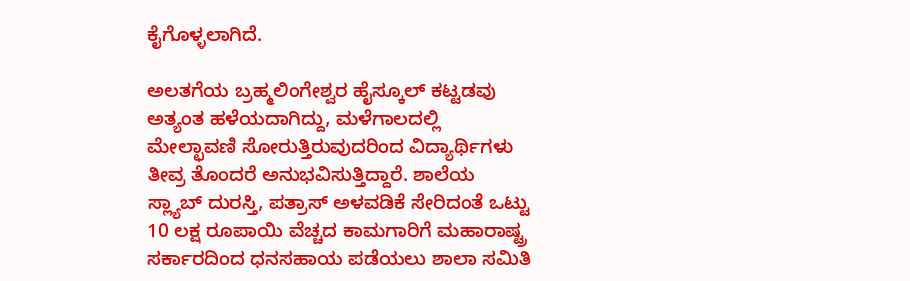ಕೈಗೊಳ್ಳಲಾಗಿದೆ.

ಅಲತಗೆಯ ಬ್ರಹ್ಮಲಿಂಗೇಶ್ವರ ಹೈಸ್ಕೂಲ್ ಕಟ್ಟಡವು ಅತ್ಯಂತ ಹಳೆಯದಾಗಿದ್ದು, ಮಳೆಗಾಲದಲ್ಲಿ ಮೇಲ್ಛಾವಣಿ ಸೋರುತ್ತಿರುವುದರಿಂದ ವಿದ್ಯಾರ್ಥಿಗಳು ತೀವ್ರ ತೊಂದರೆ ಅನುಭವಿಸುತ್ತಿದ್ದಾರೆ. ಶಾಲೆಯ ಸ್ಲ್ಯಾಬ್ ದುರಸ್ತಿ, ಪತ್ರಾಸ್ ಅಳವಡಿಕೆ ಸೇರಿದಂತೆ ಒಟ್ಟು 10 ಲಕ್ಷ ರೂಪಾಯಿ ವೆಚ್ಚದ ಕಾಮಗಾರಿಗೆ ಮಹಾರಾಷ್ಟ್ರ ಸರ್ಕಾರದಿಂದ ಧನಸಹಾಯ ಪಡೆಯಲು ಶಾಲಾ ಸಮಿತಿ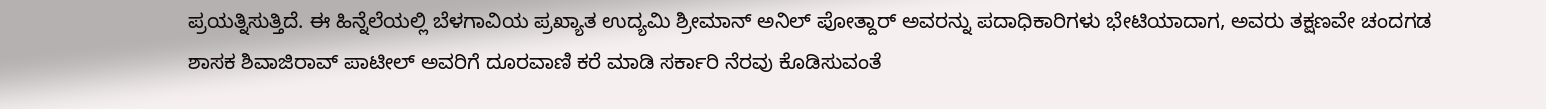ಪ್ರಯತ್ನಿಸುತ್ತಿದೆ. ಈ ಹಿನ್ನೆಲೆಯಲ್ಲಿ ಬೆಳಗಾವಿಯ ಪ್ರಖ್ಯಾತ ಉದ್ಯಮಿ ಶ್ರೀಮಾನ್ ಅನಿಲ್ ಪೋತ್ದಾರ್ ಅವರನ್ನು ಪದಾಧಿಕಾರಿಗಳು ಭೇಟಿಯಾದಾಗ, ಅವರು ತಕ್ಷಣವೇ ಚಂದಗಡ ಶಾಸಕ ಶಿವಾಜಿರಾವ್ ಪಾಟೀಲ್ ಅವರಿಗೆ ದೂರವಾಣಿ ಕರೆ ಮಾಡಿ ಸರ್ಕಾರಿ ನೆರವು ಕೊಡಿಸುವಂತೆ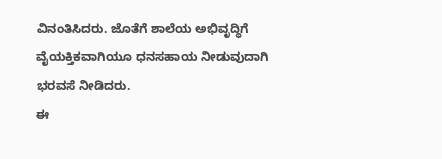ವಿನಂತಿಸಿದರು. ಜೊತೆಗೆ ಶಾಲೆಯ ಅಭಿವೃದ್ಧಿಗೆ ವೈಯಕ್ತಿಕವಾಗಿಯೂ ಧನಸಹಾಯ ನೀಡುವುದಾಗಿ ಭರವಸೆ ನೀಡಿದರು.
ಈ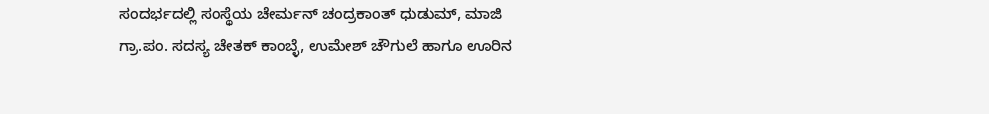ಸಂದರ್ಭದಲ್ಲಿ ಸಂಸ್ಥೆಯ ಚೇರ್ಮನ್ ಚಂದ್ರಕಾಂತ್ ಧುಡುಮ್, ಮಾಜಿ ಗ್ರಾ.ಪಂ. ಸದಸ್ಯ ಚೇತಕ್ ಕಾಂಬ್ಳೆ, ಉಮೇಶ್ ಚೌಗುಲೆ ಹಾಗೂ ಊರಿನ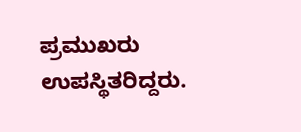ಪ್ರಮುಖರು ಉಪಸ್ಥಿತರಿದ್ದರು.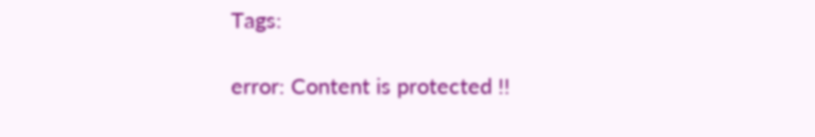Tags:

error: Content is protected !!